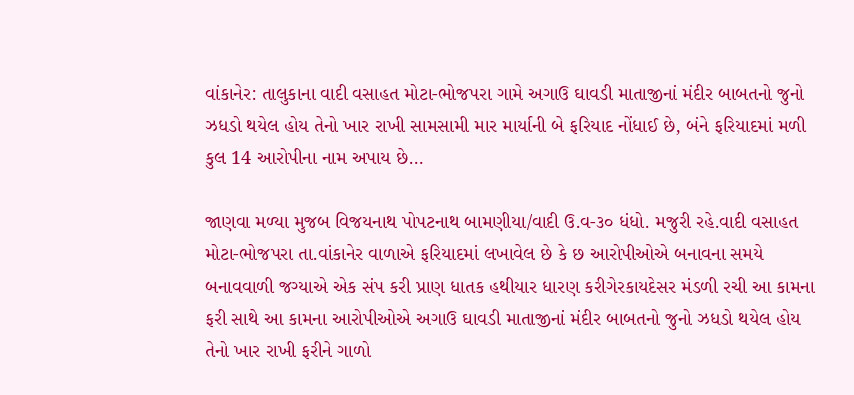વાંકાનેર: તાલુકાના વાદી વસાહત મોટા-ભોજપરા ગામે અગાઉ ઘાવડી માતાજીનાં મંદીર બાબતનો જુનો ઝધડો થયેલ હોય તેનો ખાર રાખી સામસામી માર માર્યાની બે ફરિયાદ નોંધાઈ છે, બંને ફરિયાદમાં મળી કુલ 14 આરોપીના નામ અપાય છે…

જાણવા મળ્યા મુજબ વિજયનાથ પોપટનાથ બામણીયા/વાદી ઉ.વ-૩૦ ધંધો. મજુરી રહે.વાદી વસાહત મોટા-ભોજપરા તા.વાંકાનેર વાળાએ ફરિયાદમાં લખાવેલ છે કે છ આરોપીઓએ બનાવના સમયે બનાવવાળી જગ્યાએ એક સંપ કરી પ્રાણ ધાતક હથીયાર ધારણ કરીગેરકાયદેસર મંડળી રચી આ કામના ફરી સાથે આ કામના આરોપીઓએ અગાઉ ઘાવડી માતાજીનાં મંદીર બાબતનો જુનો ઝધડો થયેલ હોય તેનો ખાર રાખી ફરીને ગાળો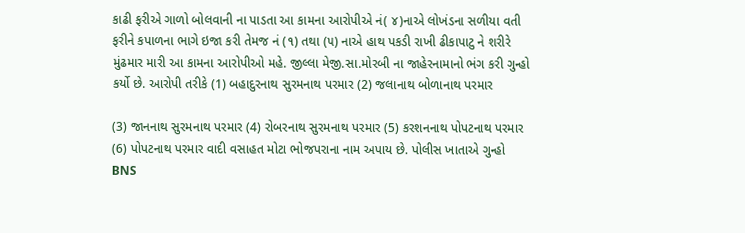કાઢી ફરીએ ગાળો બોલવાની ના પાડતા આ કામના આરોપીએ નં( ૪)નાએ લોખંડના સળીયા વતી ફરીને કપાળના ભાગે ઇજા કરી તેમજ નં (૧) તથા (૫) નાએ હાથ પકડી રાખી ઢીકાપાટુ ને શરીરે મુંઢમાર મારી આ કામના આરોપીઓ મહે. જીલ્લા મેજી.સા.મોરબી ના જાહેરનામાનો ભંગ કરી ગુન્હો કર્યો છે. આરોપી તરીકે (1) બહાદુરનાથ સુરમનાથ પરમાર (2) જલાનાથ બોળાનાથ પરમાર

(3) જાનનાથ સુરમનાથ પરમાર (4) રોબરનાથ સુરમનાથ પરમાર (5) કરશનનાથ પોપટનાથ પરમાર (6) પોપટનાથ પરમાર વાદી વસાહત મોટા ભોજપરાના નામ અપાય છે. પોલીસ ખાતાએ ગુન્હો BNS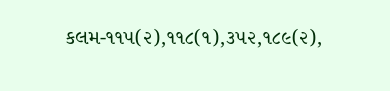કલમ-૧૧૫(૨),૧૧૮(૧),૩૫૨,૧૮૯(૨),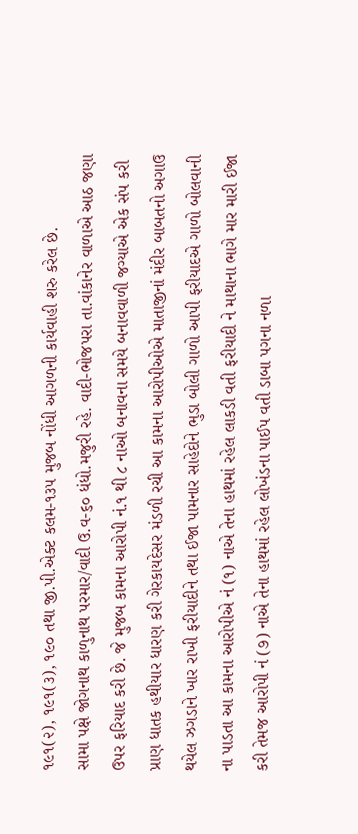૧૯૧(૨), ૧૯૧(૩), ૧૯૦ તથા જી.પી.એક્ટ કલમ-૧૩૫ મુજબ નોંધી આગળની કાર્યવાહી શરુ કરેલ છે.
સામા પક્ષે જોગનાથ કાળુનાથ પરમાર/વાદી ઉ.વ-૬૦ ધંધો.મજુરી રહે. વાદી-ભોજપરા તા.વાંકાનેર વાળાએ આઠ જણા ઉપર ફરિયાદ કરી છે. જે મુજબ કામના આરોપી નં.૧ થી ૮ નાઓ બનાવના સમયે બનાવવાળી જગ્યાએ એક સંપ કરી પ્રાણ ધાતક હથીયાર ધારણ કરી ગેરકાયદેસર મંડળી રચી આ કામના આરોપીઓએ માતાજીનાં મંદીર બાબતનો અગાઉ થયેલ ઝગડાને ખાર રાખી ફરીયાદીને તથા ઈજા પામનાર સાહેદોને ભુડા બોલી ગાળો આપી ફરીયાદએ ગાળો બોલવાની ના પાડતા આ કામના આરોપીએ નં (૧) નાએ તેના હાથમાં રહેલ લાકડી વતી ફરીયાદી ને માથાના ભાગે માર મારી ઈજા કરી તેમજ આરોપી નં (૭) નાએ તેના હાથમાં રહેલ લોખંડના પાઈપ વતી ડાબા પગના નળા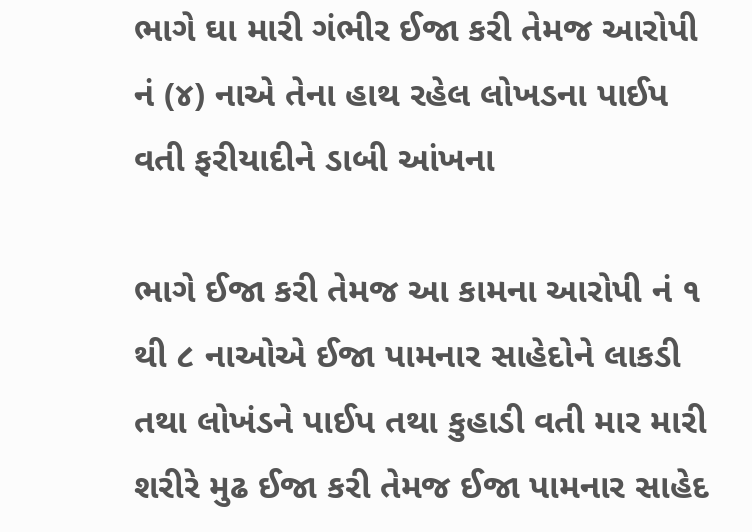ભાગે ઘા મારી ગંભીર ઈજા કરી તેમજ આરોપી નં (૪) નાએ તેના હાથ રહેલ લોખડના પાઈપ વતી ફરીયાદીને ડાબી આંખના

ભાગે ઈજા કરી તેમજ આ કામના આરોપી નં ૧ થી ૮ નાઓએ ઈજા પામનાર સાહેદોને લાકડી તથા લોખંડને પાઈપ તથા કુહાડી વતી માર મારી શરીરે મુઢ ઈજા કરી તેમજ ઈજા પામનાર સાહેદ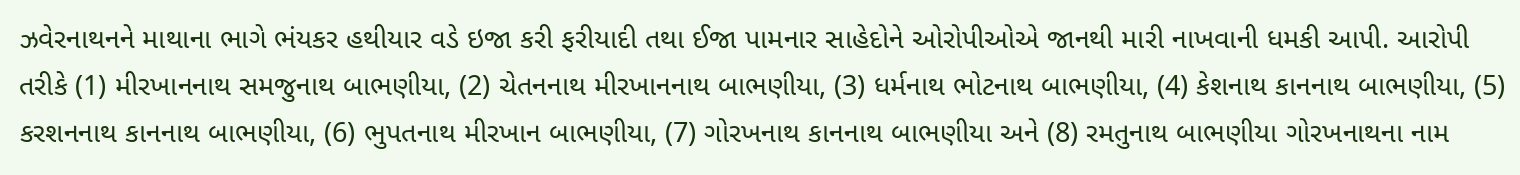ઝવેરનાથનને માથાના ભાગે ભંયકર હથીયાર વડે ઇજા કરી ફરીયાદી તથા ઈજા પામનાર સાહેદોને ઓરોપીઓએ જાનથી મારી નાખવાની ધમકી આપી. આરોપી તરીકે (1) મીરખાનનાથ સમજુનાથ બાભણીયા, (2) ચેતનનાથ મીરખાનનાથ બાભણીયા, (3) ધર્મનાથ ભોટનાથ બાભણીયા, (4) કેશનાથ કાનનાથ બાભણીયા, (5) કરશનનાથ કાનનાથ બાભણીયા, (6) ભુપતનાથ મીરખાન બાભણીયા, (7) ગોરખનાથ કાનનાથ બાભણીયા અને (8) રમતુનાથ બાભણીયા ગોરખનાથના નામ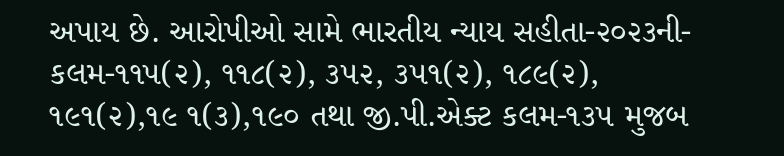અપાય છે. આરોપીઓ સામે ભારતીય ન્યાય સહીતા-૨૦૨૩ની-કલમ-૧૧૫(૨), ૧૧૮(૨), ૩૫૨, ૩૫૧(૨), ૧૮૯(૨), ૧૯૧(૨),૧૯ ૧(૩),૧૯૦ તથા જી.પી.એક્ટ કલમ-૧૩૫ મુજબ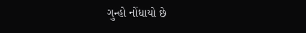ગુન્હો નોંધાયો છે